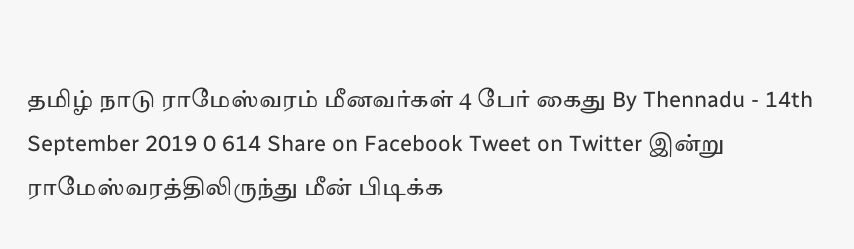தமிழ் நாடு ராமேஸ்வரம் மீனவர்கள் 4 பேர் கைது By Thennadu - 14th September 2019 0 614 Share on Facebook Tweet on Twitter இன்று ராமேஸ்வரத்திலிருந்து மீன் பிடிக்க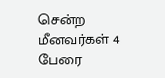சென்ற மீனவர்கள் 4 பேரை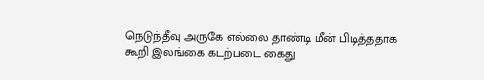நெடுந்தீவு அருகே எல்லை தாண்டி மீன் பிடித்ததாக கூறி இலங்கை கடற்படை கைது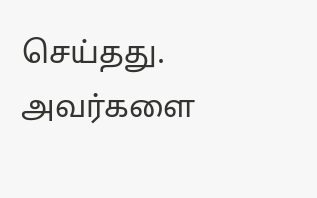செய்தது. அவர்களை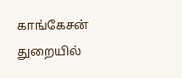காங்கேசன் துறையில்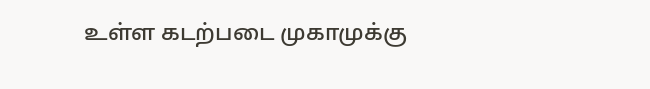உள்ள கடற்படை முகாமுக்கு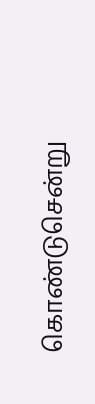கொண்டுசென்று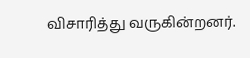விசாரித்து வருகின்றனர்.